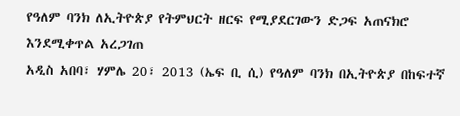የዓለም ባንክ ለኢትዮጵያ የትምህርት ዘርፍ የሚያደርገውን ድጋፍ አጠናክሮ እንደሚቀጥል አረጋገጠ
አዲስ አበባ፣ ሃምሌ 20፣ 2013 (ኤፍ ቢ ሲ) የዓለም ባንክ በኢትዮጵያ በከፍተኛ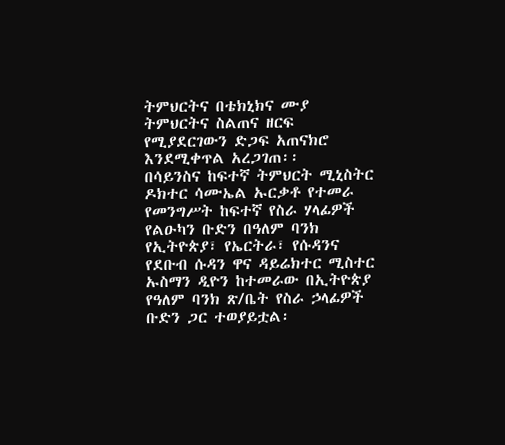ትምህርትና በቴክኒክና ሙያ ትምህርትና ስልጠና ዘርፍ የሚያደርገውን ድጋፍ አጠናክሮ እንደሚቀጥል አረጋገጠ፡፡
በሳይንስና ከፍተኛ ትምህርት ሚኒስትር ዶክተር ሳሙኤል ኡርቃቶ የተመራ የመንግሥት ከፍተኛ የስራ ሃላፊዎች የልዑካን ቡድን በዓለም ባንክ የኢትዮጵያ፣ የኤርትራ፣ የሱዳንና የደቡብ ሱዳን ዋና ዳይሬክተር ሚስተር ኡስማን ዲዮን ከተመራው በኢትዮጵያ የዓለም ባንክ ጽ/ቤት የስራ ኃላፊዎች ቡድን ጋር ተወያይቷል፡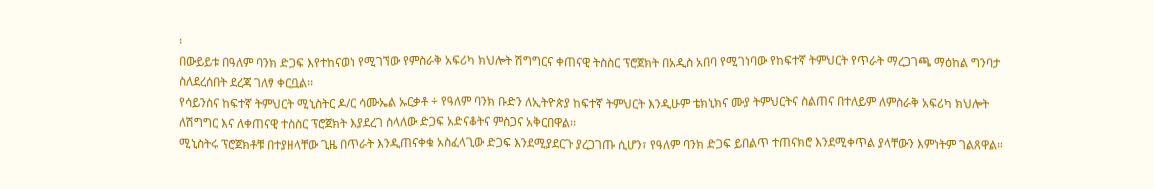፡
በውይይቱ በዓለም ባንክ ድጋፍ እየተከናወነ የሚገኘው የምስራቅ አፍሪካ ክህሎት ሽግግርና ቀጠናዊ ትስስር ፕሮጀክት በአዲስ አበባ የሚገነባው የከፍተኛ ትምህርት የጥራት ማረጋገጫ ማዕከል ግንባታ ስለደረሰበት ደረጃ ገለፃ ቀርቧል፡፡
የሳይንስና ከፍተኛ ትምህርት ሚኒስትር ዶ/ር ሳሙኤል ኡርቃቶ ÷ የዓለም ባንክ ቡድን ለኢትዮጵያ ከፍተኛ ትምህርት እንዲሁም ቴክኒክና ሙያ ትምህርትና ስልጠና በተለይም ለምስራቅ አፍሪካ ክህሎት ለሽግግር እና ለቀጠናዊ ተስስር ፕሮጀክት እያደረገ ስላለው ድጋፍ አድናቆትና ምስጋና አቅርበዋል፡፡
ሚኒስትሩ ፕሮጀክቶቹ በተያዘላቸው ጊዜ በጥራት እንዲጠናቀቁ አስፈላጊው ድጋፍ እንደሚያደርጉ ያረጋገጡ ሲሆን፣ የዓለም ባንክ ድጋፍ ይበልጥ ተጠናክሮ እንደሚቀጥል ያላቸውን እምነትም ገልጸዋል።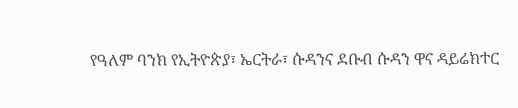የዓለም ባንክ የኢትዮጵያ፣ ኤርትራ፣ ሱዳንና ደቡብ ሱዳን ዋና ዳይሬክተር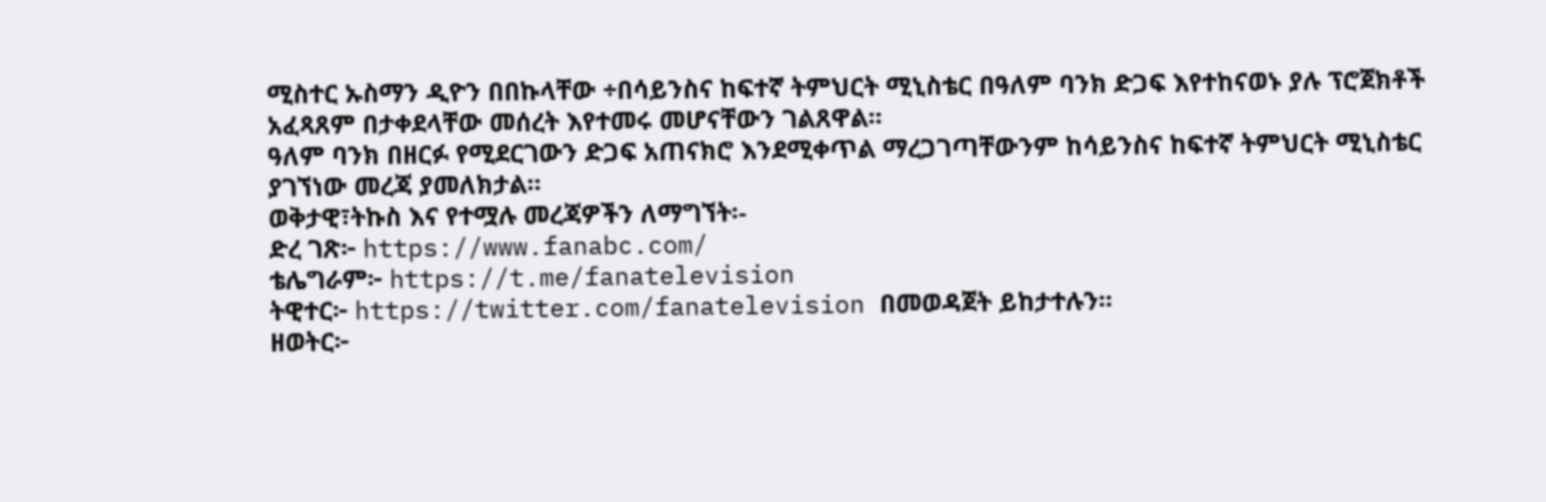ሚስተር ኡስማን ዲዮን በበኩላቸው ÷በሳይንስና ከፍተኛ ትምህርት ሚኒስቴር በዓለም ባንክ ድጋፍ እየተከናወኑ ያሉ ፕሮጀክቶች አፈጻጸም በታቀደላቸው መሰረት እየተመሩ መሆናቸውን ገልጸዋል፡፡
ዓለም ባንክ በዘርፉ የሚደርገውን ድጋፍ አጠናክሮ እንደሚቀጥል ማረጋገጣቸውንም ከሳይንስና ከፍተኛ ትምህርት ሚኒስቴር ያገኘነው መረጃ ያመለክታል።
ወቅታዊ፣ትኩስ እና የተሟሉ መረጃዎችን ለማግኘት፡-
ድረ ገጽ፦ https://www.fanabc.com/
ቴሌግራም፦ https://t.me/fanatelevision
ትዊተር፦ https://twitter.com/fanatelevision በመወዳጀት ይከታተሉን፡፡
ዘወትር፦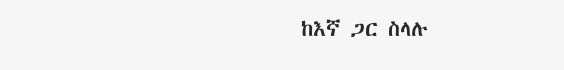ከእኛ ጋር ስላሉ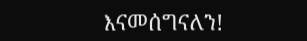እናመሰግናለን!